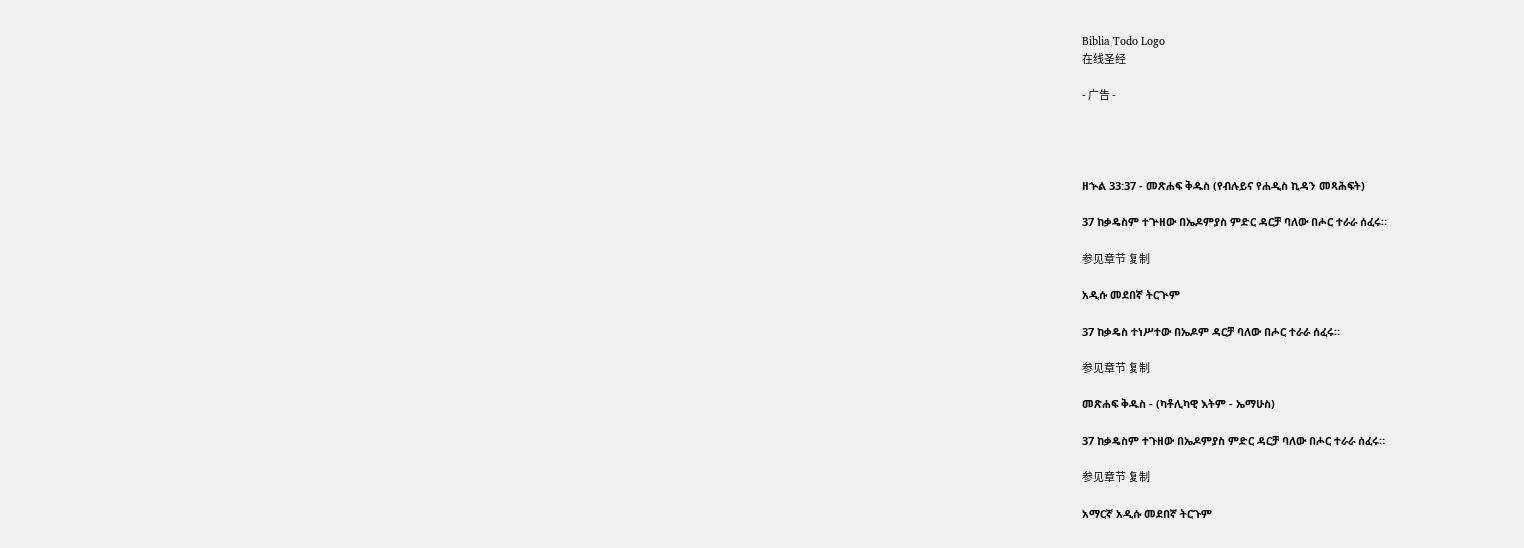Biblia Todo Logo
在线圣经

- 广告 -




ዘኍል 33:37 - መጽሐፍ ቅዱስ (የብሉይና የሐዲስ ኪዳን መጻሕፍት)

37 ከቃዴስም ተጕዘው በኤዶምያስ ምድር ዳርቻ ባለው በሖር ተራራ ሰፈሩ።

参见章节 复制

አዲሱ መደበኛ ትርጒም

37 ከቃዴስ ተነሥተው በኤዶም ዳርቻ ባለው በሖር ተራራ ሰፈሩ።

参见章节 复制

መጽሐፍ ቅዱስ - (ካቶሊካዊ እትም - ኤማሁስ)

37 ከቃዴስም ተጉዘው በኤዶምያስ ምድር ዳርቻ ባለው በሖር ተራራ ሰፈሩ።

参见章节 复制

አማርኛ አዲሱ መደበኛ ትርጉም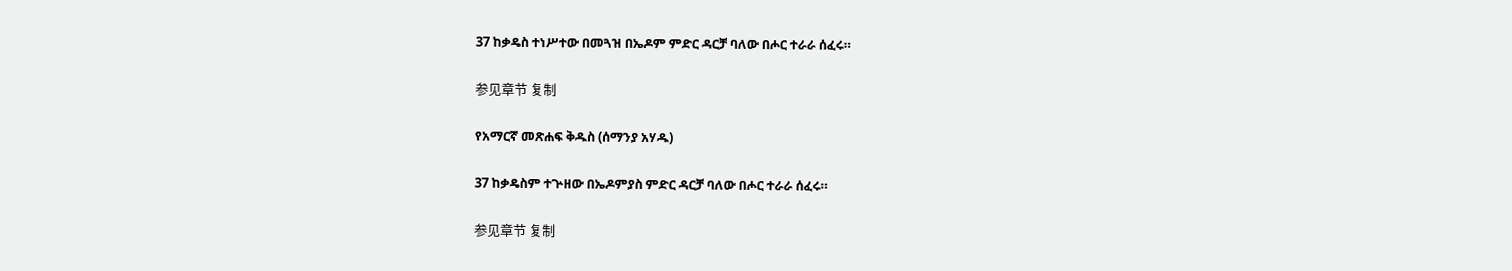37 ከቃዴስ ተነሥተው በመጓዝ በኤዶም ምድር ዳርቻ ባለው በሖር ተራራ ሰፈሩ።

参见章节 复制

የአማርኛ መጽሐፍ ቅዱስ (ሰማንያ አሃዱ)

37 ከቃዴስም ተጕዘው በኤዶምያስ ምድር ዳርቻ ባለው በሖር ተራራ ሰፈሩ።

参见章节 复制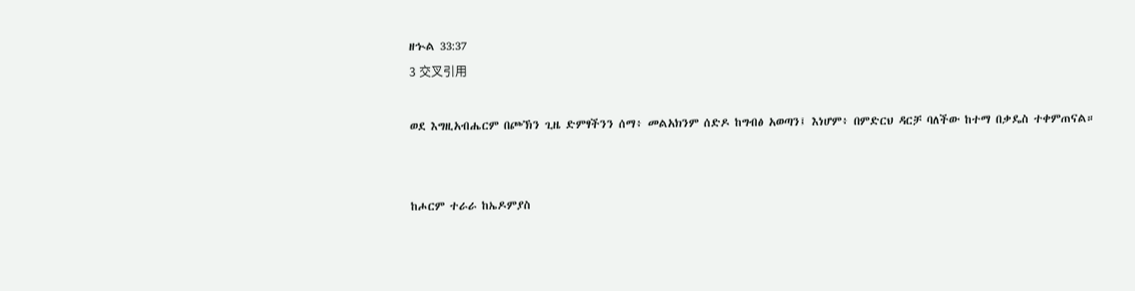ዘኍል 33:37
3 交叉引用

ወደ እግዚአብሔርም በጮኽን ጊዜ ድምፃችንን ሰማ፥ መልአክንም ሰድዶ ከግብፅ አወጣን፤ እነሆም፥ በምድርህ ዳርቻ ባለችው ከተማ በቃዴስ ተቀምጠናል።


ከሖርም ተራራ ከኤዶምያስ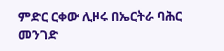ምድር ርቀው ሊዞሩ በኤርትራ ባሕር መንገድ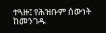ተጓዙ፤ የሕዝቡም ሰውነት ከመንገዱ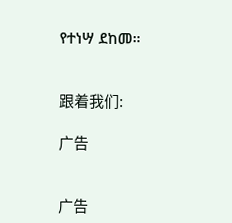የተነሣ ደከመ።


跟着我们:

广告


广告